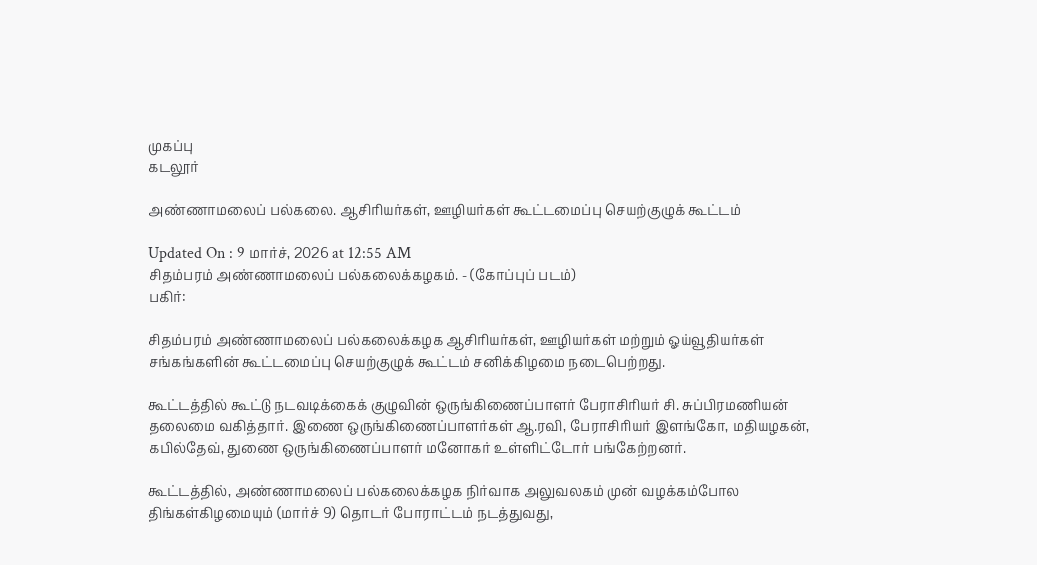முகப்பு
கடலூர்

அண்ணாமலைப் பல்கலை. ஆசிரியர்கள், ஊழியர்கள் கூட்டமைப்பு செயற்குழுக் கூட்டம்

Updated On : 9 மார்ச், 2026 at 12:55 AM
சிதம்பரம் அண்ணாமலைப் பல்கலைக்கழகம். - (கோப்புப் படம்)
பகிர்:

சிதம்பரம் அண்ணாமலைப் பல்கலைக்கழக ஆசிரியர்கள், ஊழியர்கள் மற்றும் ஓய்வூதியர்கள் சங்கங்களின் கூட்டமைப்பு செயற்குழுக் கூட்டம் சனிக்கிழமை நடைபெற்றது.

கூட்டத்தில் கூட்டு நடவடிக்கைக் குழுவின் ஒருங்கிணைப்பாளர் பேராசிரியர் சி. சுப்பிரமணியன் தலைமை வகித்தார். இணை ஒருங்கிணைப்பாளர்கள் ஆ.ரவி, பேராசிரியர் இளங்கோ, மதியழகன், கபில்தேவ், துணை ஒருங்கிணைப்பாளர் மனோகர் உள்ளிட்டோர் பங்கேற்றனர்.

கூட்டத்தில், அண்ணாமலைப் பல்கலைக்கழக நிர்வாக அலுவலகம் முன் வழக்கம்போல திங்கள்கிழமையும் (மார்ச் 9) தொடர் போராட்டம் நடத்துவது,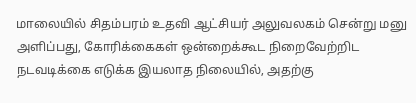மாலையில் சிதம்பரம் உதவி ஆட்சியர் அலுவலகம் சென்று மனு அளிப்பது, கோரிக்கைகள் ஒன்றைக்கூட நிறைவேற்றிட நடவடிக்கை எடுக்க இயலாத நிலையில், அதற்கு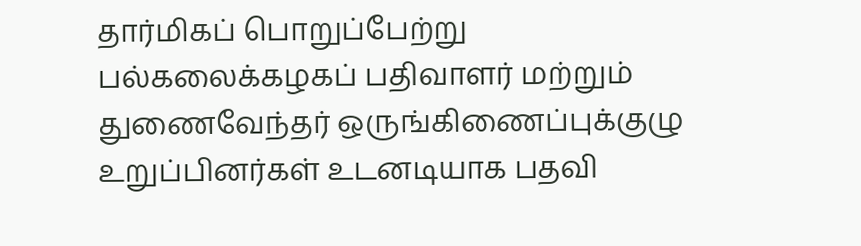தார்மிகப் பொறுப்பேற்று பல்கலைக்கழகப் பதிவாளர் மற்றும் துணைவேந்தர் ஒருங்கிணைப்புக்குழு உறுப்பினர்கள் உடனடியாக பதவி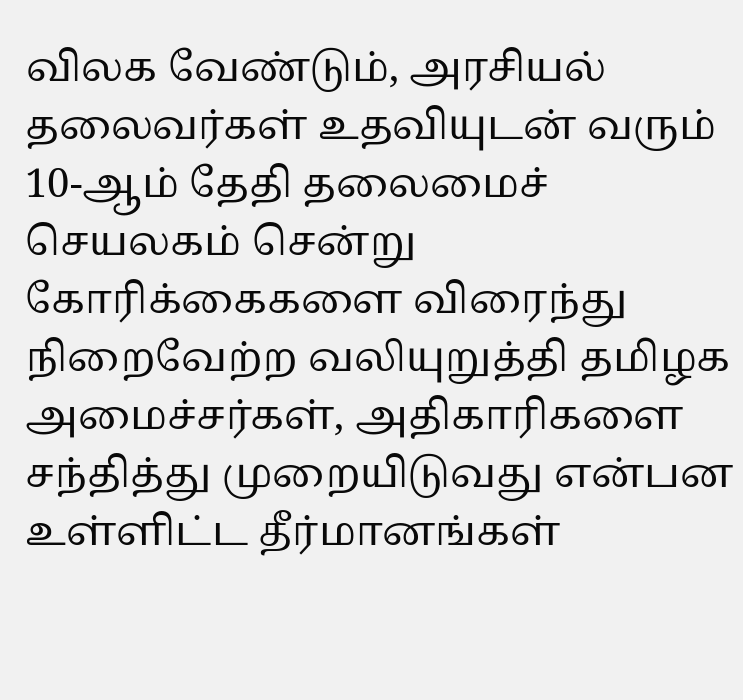விலக வேண்டும், அரசியல் தலைவர்கள் உதவியுடன் வரும் 10-ஆம் தேதி தலைமைச் செயலகம் சென்று கோரிக்கைகளை விரைந்து நிறைவேற்ற வலியுறுத்தி தமிழக அமைச்சர்கள், அதிகாரிகளை சந்தித்து முறையிடுவது என்பன உள்ளிட்ட தீர்மானங்கள்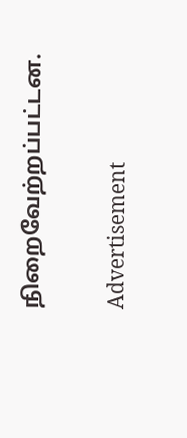நிறைவேற்றப்பட்டன.

Advertisement